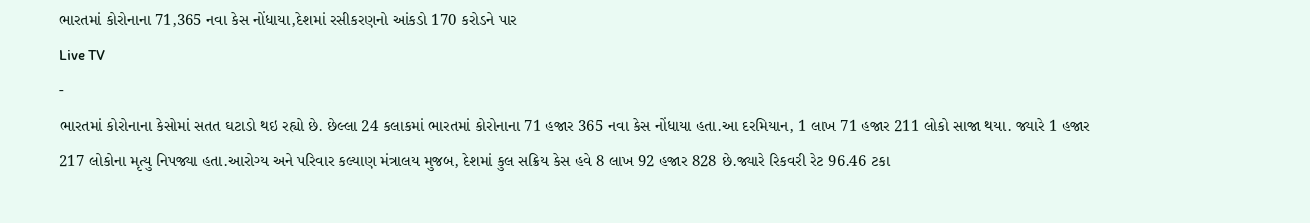ભારતમાં કોરોનાના 71,365 નવા કેસ નોંધાયા,દેશમાં રસીકરણનો આંકડો 170 કરોડને પાર
Live TV
-
ભારતમાં કોરોનાના કેસોમાં સતત ઘટાડો થઇ રહ્યો છે. છેલ્લા 24 કલાકમાં ભારતમાં કોરોનાના 71 હજાર 365 નવા કેસ નોંધાયા હતા.આ દરમિયાન, 1 લાખ 71 હજાર 211 લોકો સાજા થયા. જ્યારે 1 હજાર 217 લોકોના મૃત્યુ નિપજ્યા હતા.આરોગ્ય અને પરિવાર કલ્યાણ મંત્રાલય મુજબ, દેશમાં કુલ સક્રિય કેસ હવે 8 લાખ 92 હજાર 828 છે.જ્યારે રિકવરી રેટ 96.46 ટકા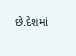છે.દેશમાં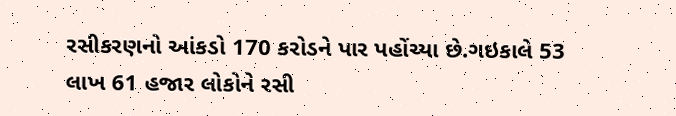રસીકરણનો આંકડો 170 કરોડને પાર પહોંચ્યા છે.ગઇકાલે 53 લાખ 61 હજાર લોકોને રસી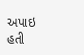અપાઇ હતી